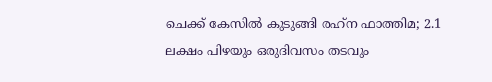ചെക്ക് കേസില്‍ കുടുങ്ങി രഹ്‌ന ഫാത്തിമ; 2.1 ലക്ഷം പിഴയും ഒരുദിവസം തടവും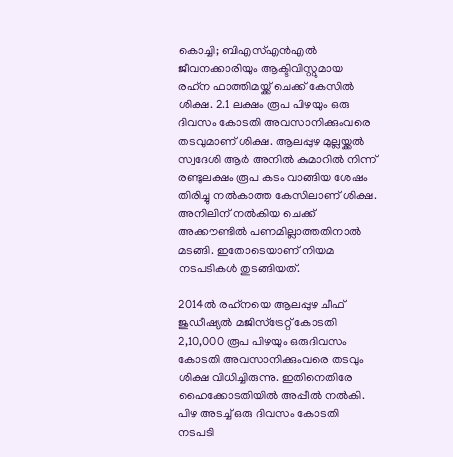കൊച്ചി; ബിഎസ്‌എന്‍എല്‍ ജീവനക്കാരിയും ആക്ടിവിസ്റ്റുമായ രഹ്‌ന ഫാത്തിമയ്ക്ക് ചെക്ക് കേസില്‍ ശിക്ഷ. 2.1 ലക്ഷം രൂപ പിഴയും ഒരു ദിവസം കോടതി അവസാനിക്കുംവരെ തടവുമാണ് ശിക്ഷ. ആലപ്പുഴ മുല്ലയ്ക്കല്‍ സ്വദേശി ആര്‍ അനില്‍ കുമാറില്‍ നിന്ന് രണ്ടുലക്ഷം രൂപ കടം വാങ്ങിയ ശേഷം തിരിച്ചു നല്‍കാത്ത കേസിലാണ് ശിക്ഷ. അനിലിന് നല്‍കിയ ചെക്ക് അക്കൗണ്ടില്‍ പണമില്ലാത്തതിനാല്‍ മടങ്ങി. ഇതോടെയാണ് നിയമ നടപടികള്‍ തുടങ്ങിയത്.

2014ല്‍ രഹ്‌നയെ ആലപ്പുഴ ചീഫ് ജുഡീഷ്യല്‍ മജിസ്ട്രേറ്റ് കോടതി 2,10,000 രൂപ പിഴയും ഒരുദിവസം കോടതി അവസാനിക്കുംവരെ തടവും ശിക്ഷ വിധിച്ചിരുന്നു. ഇതിനെതിരേ ഹൈക്കോടതിയില്‍ അപ്പീല്‍ നല്‍കി. പിഴ അടച്ച്‌ ഒരു ദിവസം കോടതി നടപടി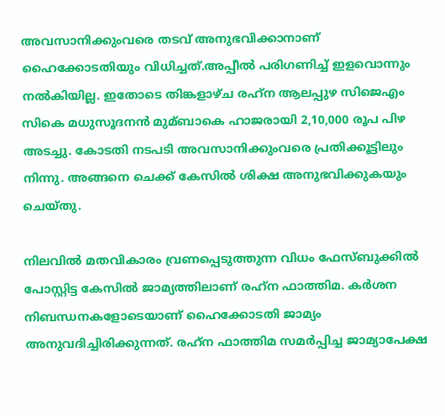അവസാനിക്കുംവരെ തടവ് അനുഭവിക്കാനാണ് ഹൈക്കോടതിയും വിധിച്ചത്.അപ്പീല്‍ പരിഗണിച്ച്‌ ഇളവൊന്നും നല്‍കിയില്ല. ഇതോടെ തിങ്കളാഴ്ച രഹ്‌ന ആലപ്പുഴ സിജെഎം സികെ മധുസൂദനന്‍ മുമ്ബാകെ ഹാജരായി 2,10,000 രൂപ പിഴ അടച്ചു. കോടതി നടപടി അവസാനിക്കുംവരെ പ്രതിക്കൂട്ടിലും നിന്നു. അങ്ങനെ ചെക്ക് കേസില്‍ ശിക്ഷ അനുഭവിക്കുകയും ചെയ്തു.

നിലവില്‍ മതവികാരം വ്രണപ്പെടുത്തുന്ന വിധം ഫേസ്ബുക്കില്‍ പോസ്റ്റിട്ട കേസില്‍ ജാമ്യത്തിലാണ് രഹ്‌ന ഫാത്തിമ. കര്‍ശന നിബന്ധനകളോടെയാണ് ഹൈക്കോടതി ജാമ്യം അനുവദിച്ചിരിക്കുന്നത്. രഹ്‌ന ഫാത്തിമ സമര്‍പ്പിച്ച ജാമ്യാപേക്ഷ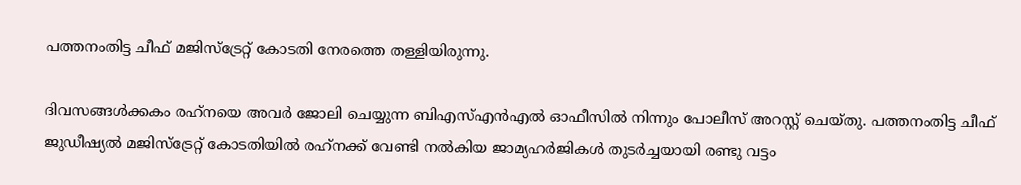പത്തനംതിട്ട ചീഫ് മജിസ്‌ട്രേറ്റ് കോടതി നേരത്തെ തള്ളിയിരുന്നു.

ദിവസങ്ങള്‍ക്കകം രഹ്‌നയെ അവര്‍ ജോലി ചെയ്യുന്ന ബിഎസ്‌എന്‍എല്‍ ഓഫീസില്‍ നിന്നും പോലീസ് അറസ്റ്റ് ചെയ്തു. പത്തനംതിട്ട ചീഫ് ജുഡീഷ്യല്‍ മജിസ്ട്രേറ്റ് കോടതിയില്‍ രഹ്‌നക്ക് വേണ്ടി നല്‍കിയ ജാമ്യഹര്‍ജികള്‍ തുടര്‍ച്ചയായി രണ്ടു വട്ടം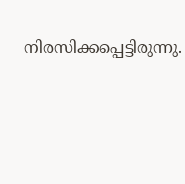നിരസിക്കപ്പെട്ടിരുന്നു.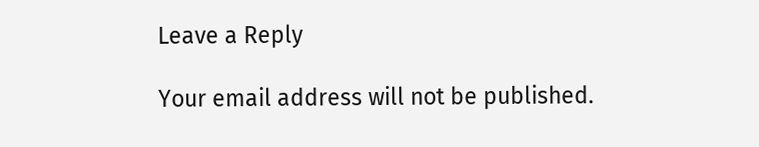Leave a Reply

Your email address will not be published.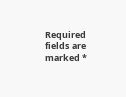Required fields are marked *